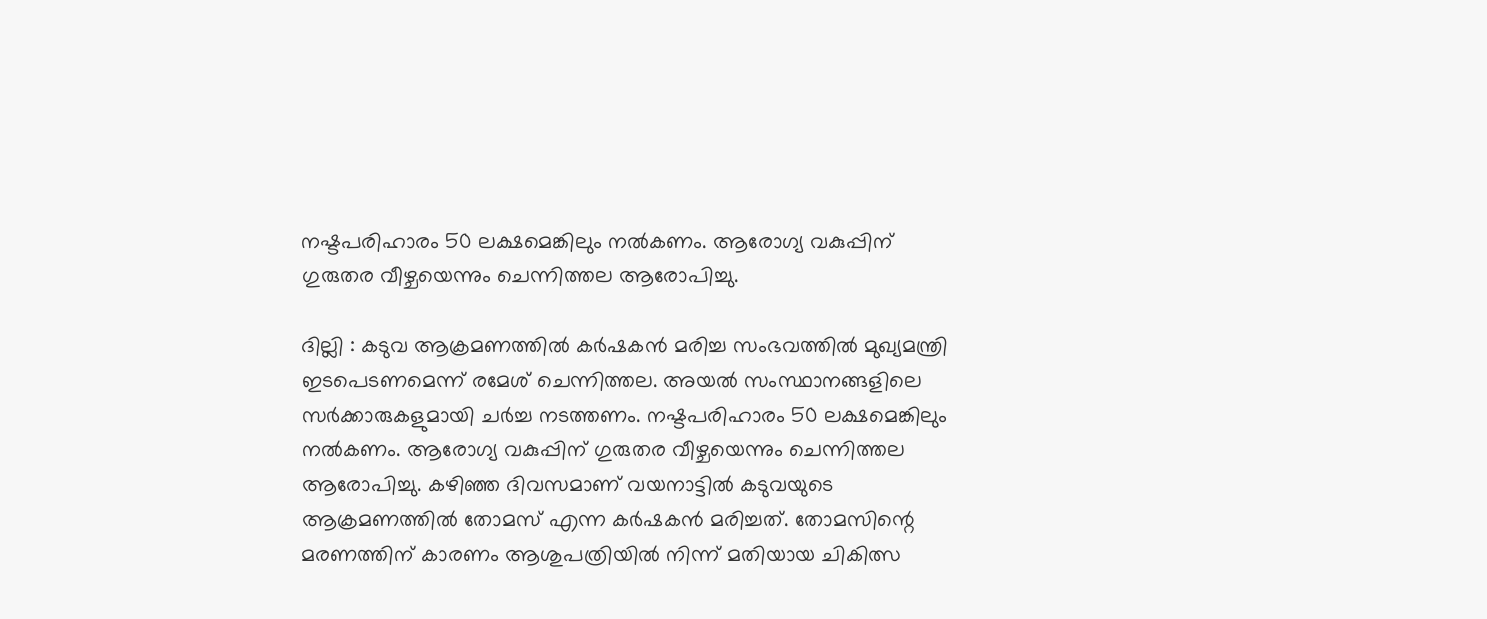നഷ്ടപരിഹാരം 50 ലക്ഷമെങ്കിലും നൽകണം. ആരോഗ്യ വകുപ്പിന് ഗുരുതര വീഴ്ചയെന്നും ചെന്നിത്തല ആരോപിച്ചു.

ദില്ലി : കടുവ ആക്രമണത്തിൽ കർഷകൻ മരിച്ച സംഭവത്തിൽ മുഖ്യമന്ത്രി ഇടപെടണമെന്ന് രമേശ് ചെന്നിത്തല. അയൽ സംസ്ഥാനങ്ങളിലെ സർക്കാരുകളുമായി ചർച്ച നടത്തണം. നഷ്ടപരിഹാരം 50 ലക്ഷമെങ്കിലും നൽകണം. ആരോഗ്യ വകുപ്പിന് ഗുരുതര വീഴ്ചയെന്നും ചെന്നിത്തല ആരോപിച്ചു. കഴിഞ്ഞ ദിവസമാണ് വയനാട്ടിൽ കടുവയുടെ ആക്രമണത്തിൽ തോമസ് എന്ന കർഷകൻ മരിച്ചത്. തോമസിന്റെ മരണത്തിന് കാരണം ആശുപത്രിയിൽ നിന്ന് മതിയായ ചികിത്സ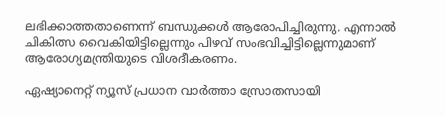ലഭിക്കാത്തതാണെന്ന് ബന്ധുക്കൾ ആരോപിച്ചിരുന്നു. എന്നാൽ ചികിത്സ വൈകിയിട്ടില്ലെന്നും പിഴവ് സംഭവിച്ചിട്ടില്ലെന്നുമാണ് ആരോഗ്യമന്ത്രിയുടെ വിശദീകരണം.

ഏഷ്യാനെറ്റ് ന്യൂസ് പ്രധാന വാർത്താ സ്രോതസായി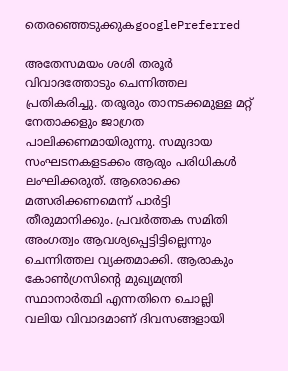തെരഞ്ഞെടുക്കുകgooglePreferred

അതേസമയം ശശി തരൂർ വിവാദത്തോടും ചെന്നിത്തല പ്രതികരിച്ചു. തരൂരും താനടക്കമുള്ള മറ്റ് നേതാക്കളും ജാഗ്രത പാലിക്കണമായിരുന്നു. സമുദായ സംഘടനകളടക്കം ആരും പരിധികൾ ലംഘിക്കരുത്. ആരൊക്കെ മത്സരിക്കണമെന്ന് പാർട്ടി തീരുമാനിക്കും. പ്രവർത്തക സമിതി അംഗത്വം ആവശ്യപ്പെട്ടിട്ടില്ലെന്നും ചെന്നിത്തല വ്യക്തമാക്കി. ആരാകും കോൺഗ്രസിന്റെ മുഖ്യമന്ത്രി സ്ഥാനാർത്ഥി എന്നതിനെ ചൊല്ലി വലിയ വിവാദമാണ് ദിവസങ്ങളായി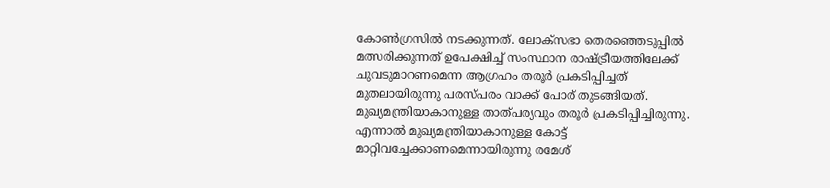കോൺഗ്രസിൽ നടക്കുന്നത്. ലോക്സഭാ തെരഞ്ഞെടുപ്പിൽ മത്സരിക്കുന്നത് ഉപേക്ഷിച്ച് സംസ്ഥാന രാഷ്ട്രീയത്തിലേക്ക് ചുവടുമാറണമെന്ന ആഗ്രഹം തരൂർ പ്രകടിപ്പിച്ചത് മുതലായിരുന്നു പരസ്പരം വാക്ക് പോര് തുടങ്ങിയത്. മുഖ്യമന്ത്രിയാകാനുള്ള താത്പര്യവും തരൂർ പ്രകടിപ്പിച്ചിരുന്നു. എന്നാൽ മുഖ്യമന്ത്രിയാകാനുള്ള കോട്ട് മാറ്റിവച്ചേക്കാണമെന്നായിരുന്നു രമേശ്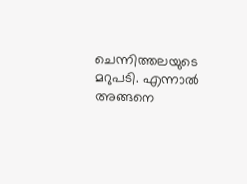ചെന്നിത്തലയുടെ മറുപടി. എന്നാൽ അങ്ങനെ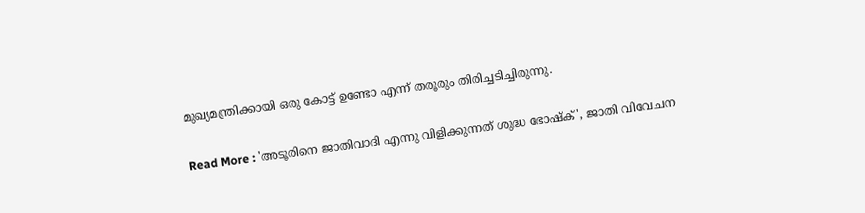മുഖ്യമന്ത്രിക്കായി ഒരു കോട്ട് ഉണ്ടോ എന്ന് തരൂരും തിരിച്ചടിച്ചിരുന്നു.

Read More : 'അടൂരിനെ ജാതിവാദി എന്നു വിളിക്കുന്നത് ശുദ്ധ ഭോഷ്ക്', ജാതി വിവേചന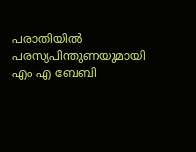പരാതിയിൽ പരസ്യപിന്തുണയുമായി എം എ ബേബി